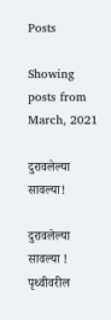Posts

Showing posts from March, 2021

दुरावलेल्या सावल्या!

दुरावलेल्या सावल्या !       पृथ्वीवरील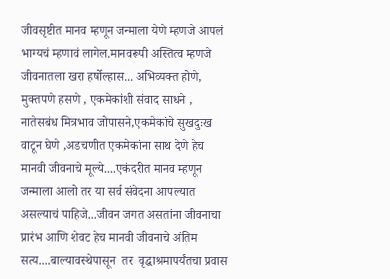जीवसृष्टीत मानव म्हणून जन्माला येणे म्हणजे आपलं भाग्यचं म्हणावं लागेल.मानवरूपी अस्तित्व म्हणजे जीवनातला खरा हर्षोल्हास... अभिव्यक्त होणे, मुक्तपणे हसणे , एकमेकांशी संवाद साधने , नातेसबंध मित्रभाव जोपासने,एकमेकांचे सुखदुःख वाटून घेणे ,अडचणीत एकमेकांना साथ देणे हेच मानवी जीवनाचे मूल्ये....एकंदरीत मानव म्हणून जन्माला आलो तर या सर्व संवेदना आपल्यात असल्याचं पाहिजे...जीवन जगत असतांना जीवनाचा प्रारंभ आणि शेवट हेच मानवी जीवनाचे अंतिम सत्य....बाल्यावस्थेपासून  तर  वृद्धाश्रमापर्यंतचा प्रवास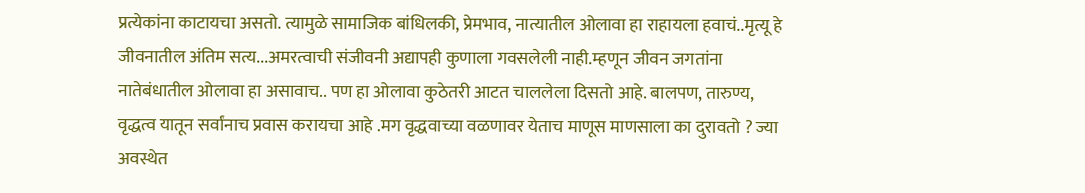प्रत्येकांना काटायचा असतो. त्यामुळे सामाजिक बांधिलकी, प्रेमभाव, नात्यातील ओलावा हा राहायला हवाचं..मृत्यू हे जीवनातील अंतिम सत्य...अमरत्वाची संजीवनी अद्यापही कुणाला गवसलेली नाही.म्हणून जीवन जगतांना नातेबंधातील ओलावा हा असावाच.. पण हा ओलावा कुठेतरी आटत चाललेला दिसतो आहे. बालपण, तारुण्य, वृद्धत्व यातून सर्वांनाच प्रवास करायचा आहे .मग वृद्धवाच्या वळणावर येताच माणूस माणसाला का दुरावतो ? ज्या अवस्थेत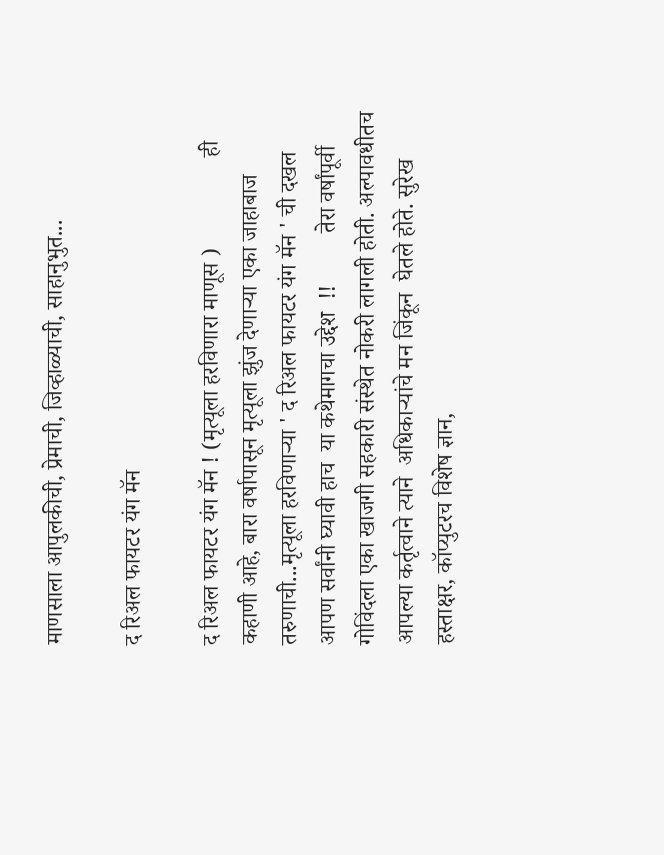माणसाला आपुलकीची, प्रेमाची, जिव्हाळ्याची, साहानुभुत...

द रिअल फायटर यंग मॅन

द रिअल फायटर यंग मॅन ! (मृत्यूला हरविणारा माणूस )                ही कहाणी आहे, बारा वर्षापासून मृत्यूला झुंज देणाऱ्या एका जाहाबाज तरुणाची...मृत्यूला हरविणाऱ्या ' द रिअल फायटर यंग मॅन ' ची दखल आपण सर्वांनी घ्यावी हाच  या कथेमागचा उद्देश  !!         तेरा वर्षांपूर्वी गोविंदला एका खाजगी सहकारी संस्थेत नोकरी लागली होती. अल्पावधीतच आपल्या कर्तृत्वाने त्याने  अधिकाऱ्यांचे मन जिंकून  घेतले होते. सुरेख हस्ताक्षर, कॉप्युटरच विशेष ज्ञान,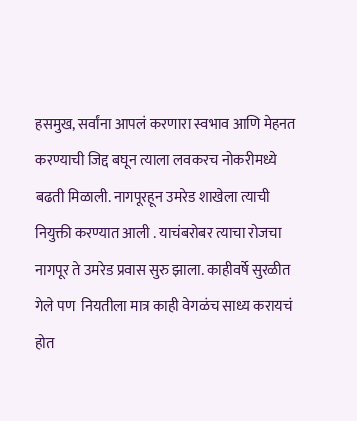हसमुख, सर्वांना आपलं करणारा स्वभाव आणि मेहनत करण्याची जिद्द बघून त्याला लवकरच नोकरीमध्ये बढती मिळाली. नागपूरहून उमरेड शाखेला त्याची नियुक्ती करण्यात आली . याचंबरोबर त्याचा रोजचा नागपूर ते उमरेड प्रवास सुरु झाला. काहीवर्षे सुरळीत  गेले पण  नियतीला मात्र काही वेगळंच साध्य करायचं होत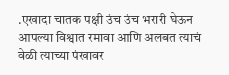.एखादा चातक पक्षी उंच उंच भरारी घेऊन आपल्या विश्वात रमावा आणि अलबत त्याचं वेळी त्याच्या पंखावर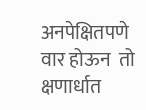अनपेक्षितपणे  वार होऊन  तो क्षणार्धात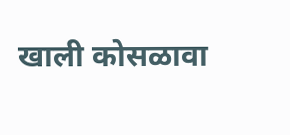खाली कोसळावा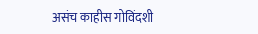असंच काहीस गोविंदशी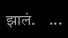झालं.    ...